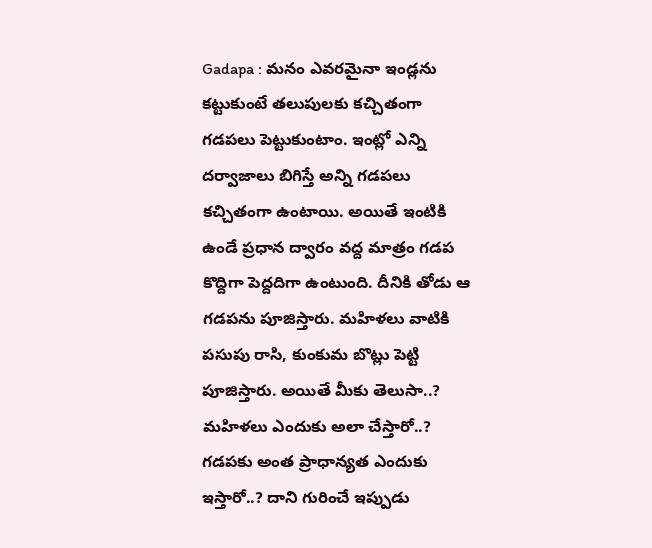Gadapa : మనం ఎవరమైనా ఇండ్లను కట్టుకుంటే తలుపులకు కచ్చితంగా గడపలు పెట్టుకుంటాం. ఇంట్లో ఎన్ని దర్వాజాలు బిగిస్తే అన్ని గడపలు కచ్చితంగా ఉంటాయి. అయితే ఇంటికి ఉండే ప్రధాన ద్వారం వద్ద మాత్రం గడప కొద్దిగా పెద్దదిగా ఉంటుంది. దీనికి తోడు ఆ గడపను పూజిస్తారు. మహిళలు వాటికి పసుపు రాసి, కుంకుమ బొట్లు పెట్టి పూజిస్తారు. అయితే మీకు తెలుసా..? మహిళలు ఎందుకు అలా చేస్తారో..? గడపకు అంత ప్రాధాన్యత ఎందుకు ఇస్తారో..? దాని గురించే ఇప్పుడు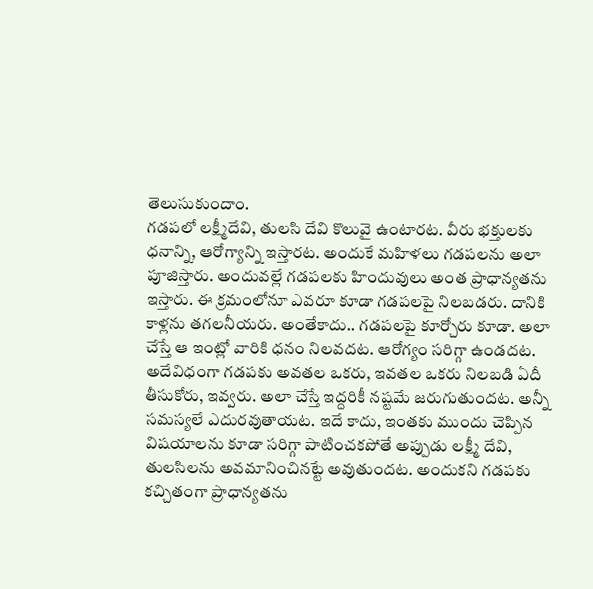తెలుసుకుందాం.
గడపలో లక్ష్మీదేవి, తులసి దేవి కొలువై ఉంటారట. వీరు భక్తులకు ధనాన్ని, ఆరోగ్యాన్ని ఇస్తారట. అందుకే మహిళలు గడపలను అలా పూజిస్తారు. అందువల్లే గడపలకు హిందువులు అంత ప్రాధాన్యతను ఇస్తారు. ఈ క్రమంలోనూ ఎవరూ కూడా గడపలపై నిలబడరు. దానికి కాళ్లను తగలనీయరు. అంతేకాదు.. గడపలపై కూర్చోరు కూడా. అలా చేస్తే ఆ ఇంట్లో వారికి ధనం నిలవదట. ఆరోగ్యం సరిగ్గా ఉండదట.
అదేవిధంగా గడపకు అవతల ఒకరు, ఇవతల ఒకరు నిలబడి ఏదీ తీసుకోరు, ఇవ్వరు. అలా చేస్తే ఇద్దరికీ నష్టమే జరుగుతుందట. అన్నీ సమస్యలే ఎదురవుతాయట. ఇదే కాదు, ఇంతకు ముందు చెప్పిన విషయాలను కూడా సరిగ్గా పాటించకపోతే అప్పుడు లక్ష్మీ దేవి, తులసిలను అవమానించినట్టే అవుతుందట. అందుకని గడపకు కచ్చితంగా ప్రాధాన్యతను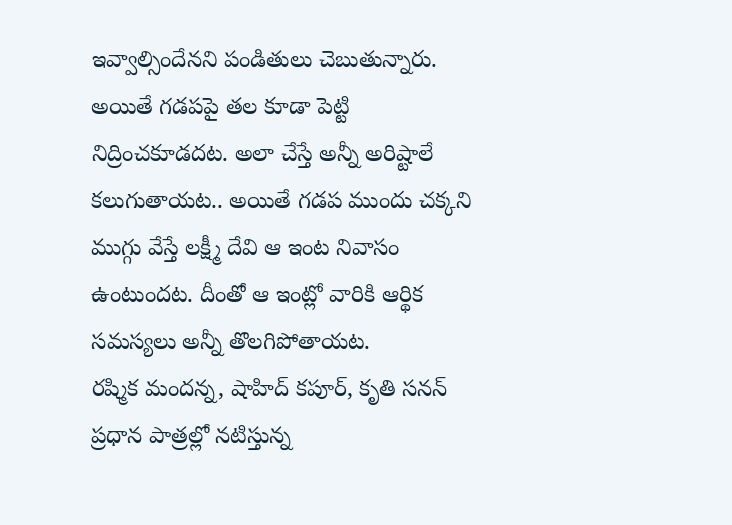ఇవ్వాల్సిందేనని పండితులు చెబుతున్నారు. అయితే గడపపై తల కూడా పెట్టి నిద్రించకూడదట. అలా చేస్తే అన్నీ అరిష్టాలే కలుగుతాయట.. అయితే గడప ముందు చక్కని ముగ్గు వేస్తే లక్ష్మీ దేవి ఆ ఇంట నివాసం ఉంటుందట. దీంతో ఆ ఇంట్లో వారికి ఆర్థిక సమస్యలు అన్నీ తొలగిపోతాయట.
రష్మిక మందన్న, షాహిద్ కపూర్, కృతి సనన్ ప్రధాన పాత్రల్లో నటిస్తున్న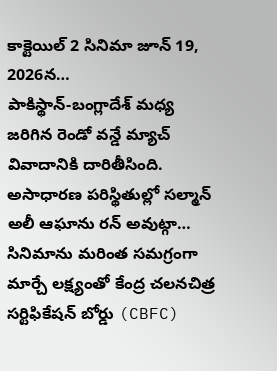కాక్టెయిల్ 2 సినిమా జూన్ 19, 2026న…
పాకిస్థాన్-బంగ్లాదేశ్ మధ్య జరిగిన రెండో వన్డే మ్యాచ్ వివాదానికి దారితీసింది. అసాధారణ పరిస్థితుల్లో సల్మాన్ అలీ ఆఘాను రన్ అవుట్గా…
సినిమాను మరింత సమగ్రంగా మార్చే లక్ష్యంతో కేంద్ర చలనచిత్ర సర్టిఫికేషన్ బోర్డు (CBFC)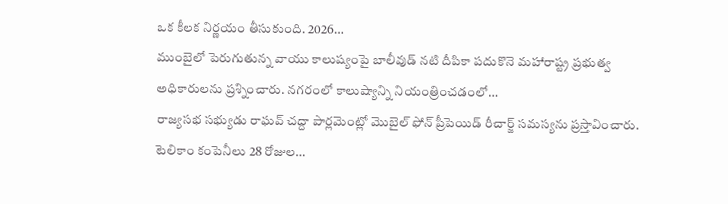ఒక కీలక నిర్ణయం తీసుకుంది. 2026…
ముంబైలో పెరుగుతున్న వాయు కాలుష్యంపై బాలీవుడ్ నటి దీపికా పదుకొనె మహారాష్ట్ర ప్రభుత్వ అధికారులను ప్రశ్నించారు. నగరంలో కాలుష్యాన్ని నియంత్రించడంలో…
రాజ్యసభ సభ్యుడు రాఘవ్ చద్దా పార్లమెంట్లో మొబైల్ ఫోన్ ప్రీపెయిడ్ రీచార్జ్ సమస్యను ప్రస్తావించారు. టెలికాం కంపెనీలు 28 రోజుల…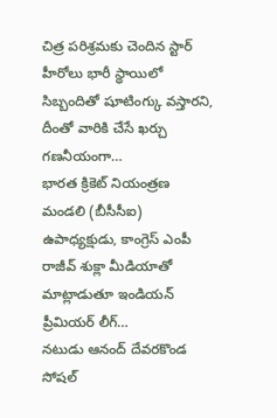చిత్ర పరిశ్రమకు చెందిన స్టార్ హీరోలు భారీ స్థాయిలో సిబ్బందితో షూటింగ్కు వస్తారని, దీంతో వారికి చేసే ఖర్చు గణనీయంగా…
భారత క్రికెట్ నియంత్రణ మండలి (బీసీసీఐ) ఉపాధ్యక్షుడు, కాంగ్రెస్ ఎంపీ రాజీవ్ శుక్లా మీడియాతో మాట్లాడుతూ ఇండియన్ ప్రీమియర్ లీగ్…
నటుడు ఆనంద్ దేవరకొండ సోషల్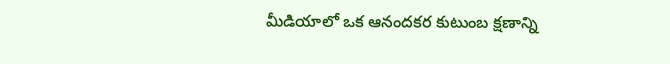మీడియాలో ఒక ఆనందకర కుటుంబ క్షణాన్ని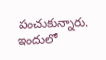పంచుకున్నారు. ఇందులో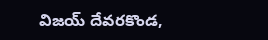విజయ్ దేవరకొండ,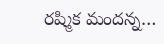రష్మిక మందన్న…